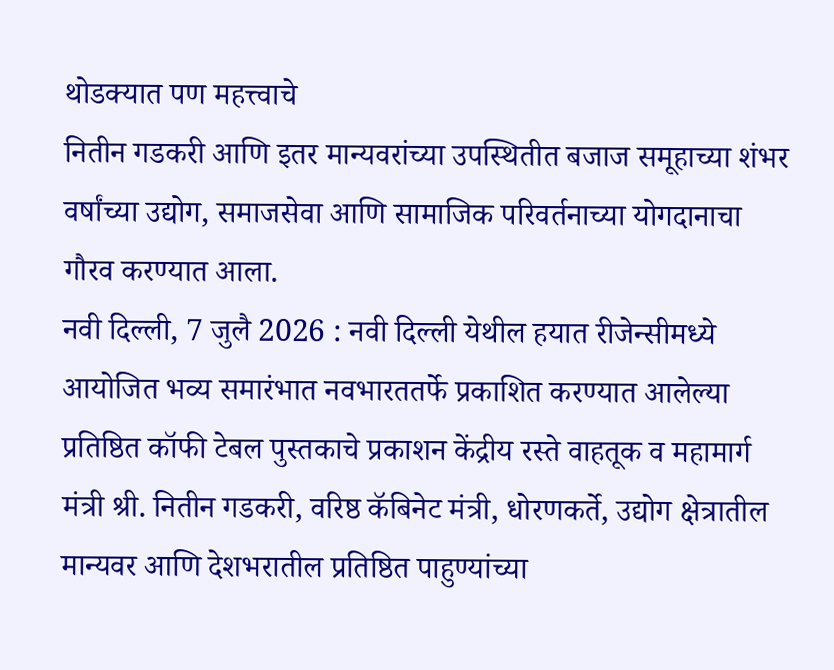थोडक्यात पण महत्त्वाचे
नितीन गडकरी आणि इतर मान्यवरांच्या उपस्थितीत बजाज समूहाच्या शंभर वर्षांच्या उद्योग, समाजसेवा आणि सामाजिक परिवर्तनाच्या योगदानाचा गौरव करण्यात आला.
नवी दिल्ली, 7 जुलै 2026 : नवी दिल्ली येथील हयात रीजेन्सीमध्ये आयोजित भव्य समारंभात नवभारततर्फे प्रकाशित करण्यात आलेल्या प्रतिष्ठित कॉफी टेबल पुस्तकाचे प्रकाशन केंद्रीय रस्ते वाहतूक व महामार्ग मंत्री श्री. नितीन गडकरी, वरिष्ठ कॅबिनेट मंत्री, धोरणकर्ते, उद्योग क्षेत्रातील मान्यवर आणि देशभरातील प्रतिष्ठित पाहुण्यांच्या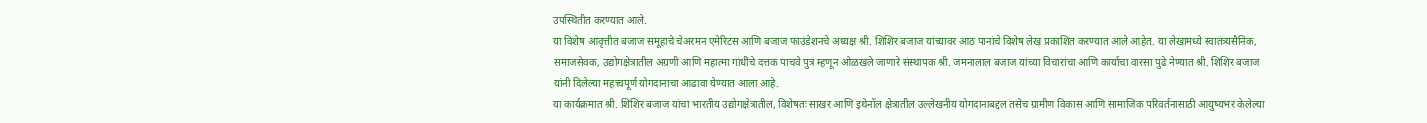उपस्थितीत करण्यात आले.
या विशेष आवृत्तीत बजाज समूहाचे चेअरमन एमेरिटस आणि बजाज फाउंडेशनचे अध्यक्ष श्री. शिशिर बजाज यांच्यावर आठ पानांचे विशेष लेख प्रकाशित करण्यात आले आहेत. या लेखामध्ये स्वातंत्र्यसैनिक, समाजसेवक, उद्योगक्षेत्रातील अग्रणी आणि महात्मा गांधींचे दत्तक पाचवे पुत्र म्हणून ओळखले जाणारे संस्थापक श्री. जमनालाल बजाज यांच्या विचारांचा आणि कार्याचा वारसा पुढे नेण्यात श्री. शिशिर बजाज यांनी दिलेल्या महत्त्वपूर्ण योगदानाचा आढावा घेण्यात आला आहे.
या कार्यक्रमात श्री. शिशिर बजाज यांचा भारतीय उद्योगक्षेत्रातील, विशेषतः साखर आणि इथेनॉल क्षेत्रातील उल्लेखनीय योगदानाबद्दल तसेच ग्रामीण विकास आणि सामाजिक परिवर्तनासाठी आयुष्यभर केलेल्या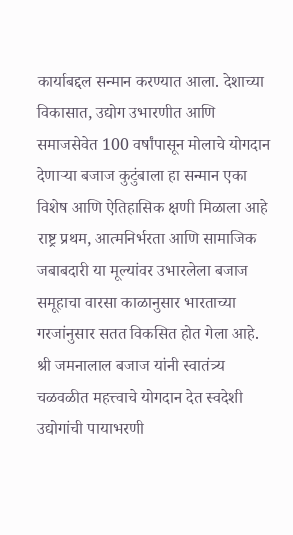कार्याबद्दल सन्मान करण्यात आला. देशाच्या विकासात, उद्योग उभारणीत आणि समाजसेवेत 100 वर्षांपासून मोलाचे योगदान देणाऱ्या बजाज कुटुंबाला हा सन्मान एका विशेष आणि ऐतिहासिक क्षणी मिळाला आहे
राष्ट्र प्रथम, आत्मनिर्भरता आणि सामाजिक जबाबदारी या मूल्यांवर उभारलेला बजाज समूहाचा वारसा काळानुसार भारताच्या गरजांनुसार सतत विकसित होत गेला आहे. श्री जमनालाल बजाज यांनी स्वातंत्र्य चळवळीत महत्त्वाचे योगदान देत स्वदेशी उद्योगांची पायाभरणी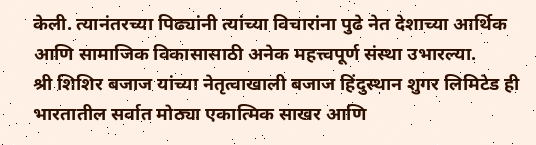केली. त्यानंतरच्या पिढ्यांनी त्यांच्या विचारांना पुढे नेत देशाच्या आर्थिक आणि सामाजिक विकासासाठी अनेक महत्त्वपूर्ण संस्था उभारल्या.
श्री शिशिर बजाज यांच्या नेतृत्वाखाली बजाज हिंदुस्थान शुगर लिमिटेड ही भारतातील सर्वात मोठ्या एकात्मिक साखर आणि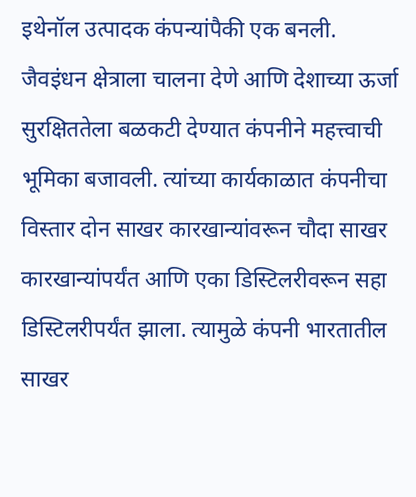इथेनॉल उत्पादक कंपन्यांपैकी एक बनली. जैवइंधन क्षेत्राला चालना देणे आणि देशाच्या ऊर्जा सुरक्षिततेला बळकटी देण्यात कंपनीने महत्त्वाची भूमिका बजावली. त्यांच्या कार्यकाळात कंपनीचा विस्तार दोन साखर कारखान्यांवरून चौदा साखर कारखान्यांपर्यंत आणि एका डिस्टिलरीवरून सहा डिस्टिलरीपर्यंत झाला. त्यामुळे कंपनी भारतातील साखर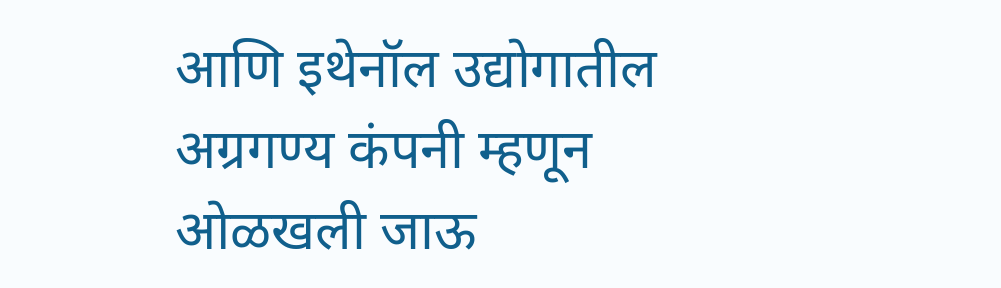आणि इथेनॉल उद्योगातील अग्रगण्य कंपनी म्हणून ओळखली जाऊ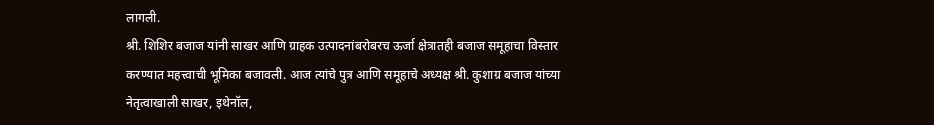लागली.
श्री. शिशिर बजाज यांनी साखर आणि ग्राहक उत्पादनांबरोबरच ऊर्जा क्षेत्रातही बजाज समूहाचा विस्तार करण्यात महत्त्वाची भूमिका बजावली. आज त्यांचे पुत्र आणि समूहाचे अध्यक्ष श्री. कुशाग्र बजाज यांच्या नेतृत्वाखाली साखर, इथेनॉल,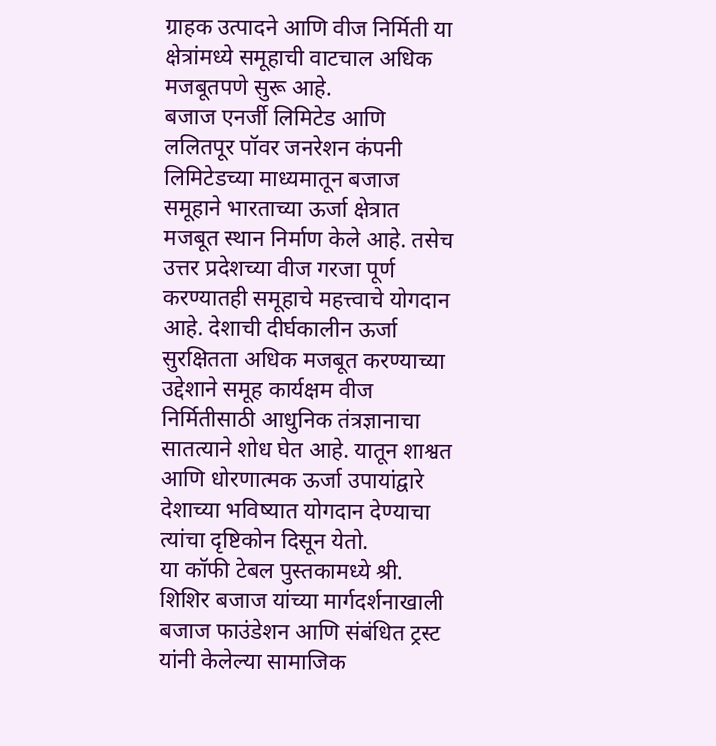ग्राहक उत्पादने आणि वीज निर्मिती या क्षेत्रांमध्ये समूहाची वाटचाल अधिक मजबूतपणे सुरू आहे.
बजाज एनर्जी लिमिटेड आणि ललितपूर पॉवर जनरेशन कंपनी लिमिटेडच्या माध्यमातून बजाज समूहाने भारताच्या ऊर्जा क्षेत्रात मजबूत स्थान निर्माण केले आहे. तसेच उत्तर प्रदेशच्या वीज गरजा पूर्ण करण्यातही समूहाचे महत्त्वाचे योगदान आहे. देशाची दीर्घकालीन ऊर्जा सुरक्षितता अधिक मजबूत करण्याच्या उद्देशाने समूह कार्यक्षम वीज निर्मितीसाठी आधुनिक तंत्रज्ञानाचा सातत्याने शोध घेत आहे. यातून शाश्वत आणि धोरणात्मक ऊर्जा उपायांद्वारे देशाच्या भविष्यात योगदान देण्याचा त्यांचा दृष्टिकोन दिसून येतो.
या कॉफी टेबल पुस्तकामध्ये श्री. शिशिर बजाज यांच्या मार्गदर्शनाखाली बजाज फाउंडेशन आणि संबंधित ट्रस्ट यांनी केलेल्या सामाजिक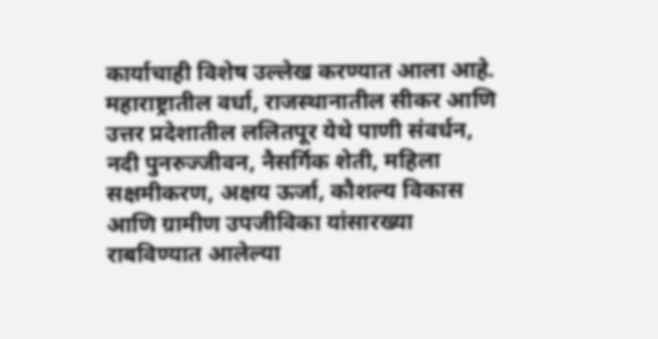कार्याचाही विशेष उल्लेख करण्यात आला आहे. महाराष्ट्रातील वर्धा, राजस्थानातील सीकर आणि उत्तर प्रदेशातील ललितपूर येथे पाणी संवर्धन, नदी पुनरुज्जीवन, नैसर्गिक शेती, महिला सक्षमीकरण, अक्षय ऊर्जा, कौशल्य विकास आणि ग्रामीण उपजीविका यांसारख्या राबविण्यात आलेल्या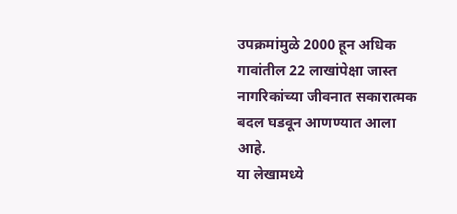उपक्रमांमुळे 2000 हून अधिक गावांतील 22 लाखांपेक्षा जास्त नागरिकांच्या जीवनात सकारात्मक बदल घडवून आणण्यात आला आहे.
या लेखामध्ये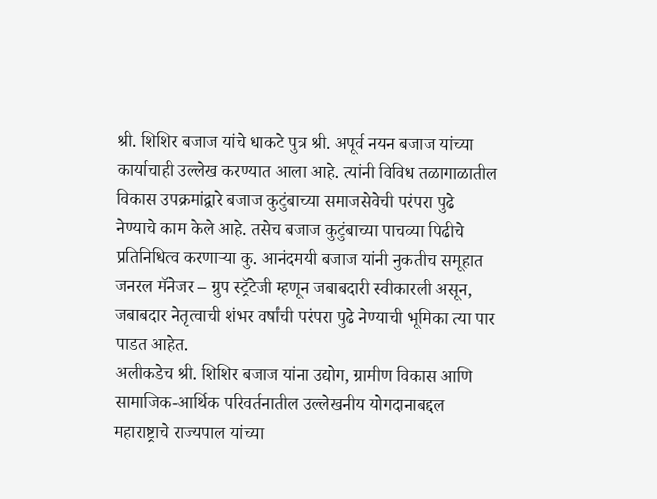श्री. शिशिर बजाज यांचे धाकटे पुत्र श्री. अपूर्व नयन बजाज यांच्या कार्याचाही उल्लेख करण्यात आला आहे. त्यांनी विविध तळागाळातील विकास उपक्रमांद्वारे बजाज कुटुंबाच्या समाजसेवेची परंपरा पुढे नेण्याचे काम केले आहे. तसेच बजाज कुटुंबाच्या पाचव्या पिढीचे प्रतिनिधित्व करणाऱ्या कु. आनंदमयी बजाज यांनी नुकतीच समूहात जनरल मॅनेजर – ग्रुप स्ट्रॅटेजी म्हणून जबाबदारी स्वीकारली असून, जबाबदार नेतृत्वाची शंभर वर्षांची परंपरा पुढे नेण्याची भूमिका त्या पार पाडत आहेत.
अलीकडेच श्री. शिशिर बजाज यांना उद्योग, ग्रामीण विकास आणि सामाजिक-आर्थिक परिवर्तनातील उल्लेखनीय योगदानाबद्दल महाराष्ट्राचे राज्यपाल यांच्या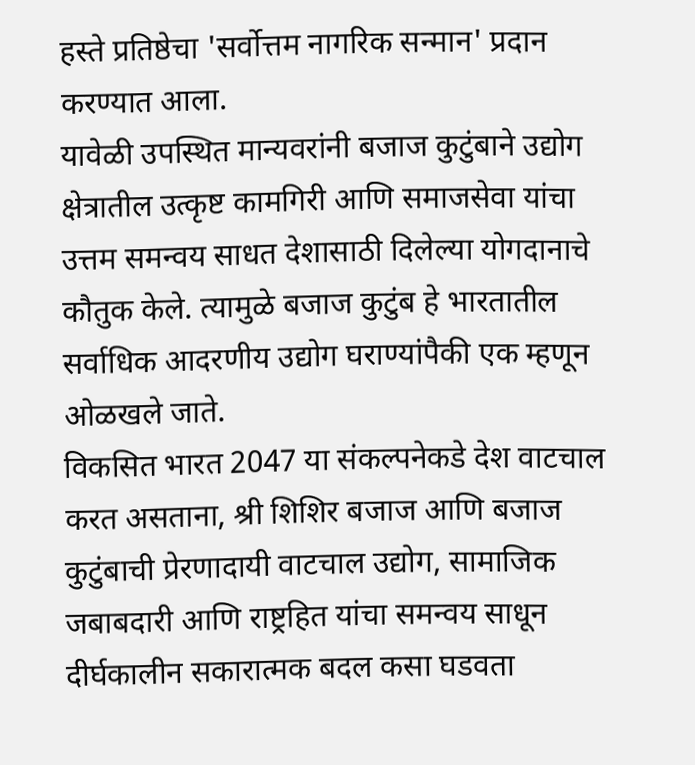हस्ते प्रतिष्ठेचा 'सर्वोत्तम नागरिक सन्मान' प्रदान करण्यात आला.
यावेळी उपस्थित मान्यवरांनी बजाज कुटुंबाने उद्योग क्षेत्रातील उत्कृष्ट कामगिरी आणि समाजसेवा यांचा उत्तम समन्वय साधत देशासाठी दिलेल्या योगदानाचे कौतुक केले. त्यामुळे बजाज कुटुंब हे भारतातील सर्वाधिक आदरणीय उद्योग घराण्यांपैकी एक म्हणून ओळखले जाते.
विकसित भारत 2047 या संकल्पनेकडे देश वाटचाल करत असताना, श्री शिशिर बजाज आणि बजाज कुटुंबाची प्रेरणादायी वाटचाल उद्योग, सामाजिक जबाबदारी आणि राष्ट्रहित यांचा समन्वय साधून दीर्घकालीन सकारात्मक बदल कसा घडवता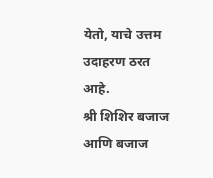येतो, याचे उत्तम उदाहरण ठरत आहे.
श्री शिशिर बजाज आणि बजाज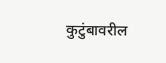कुटुंबावरील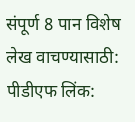संपूर्ण 8 पान विशेष लेख वाचण्यासाठी:
पीडीएफ लिंक: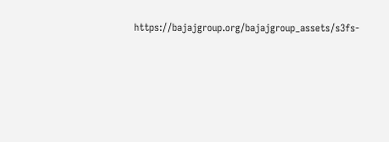https://bajajgroup.org/bajajgroup_assets/s3fs-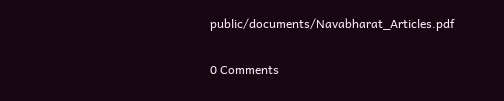public/documents/Navabharat_Articles.pdf

0 Comments